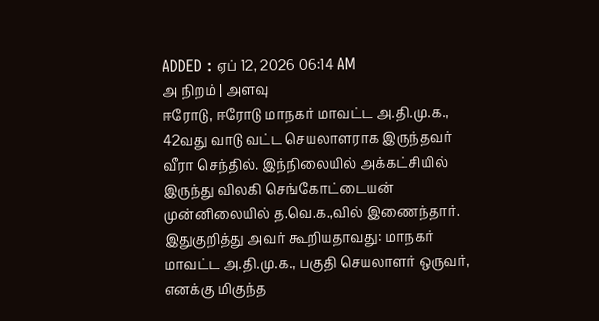ADDED : ஏப் 12, 2026 06:14 AM
அ நிறம் | அளவு
ஈரோடு, ஈரோடு மாநகர் மாவட்ட அ.தி.மு.க., 42வது வாடு வட்ட செயலாளராக இருந்தவர் வீரா செந்தில். இந்நிலையில் அக்கட்சியில் இருந்து விலகி செங்கோட்டையன் முன்னிலையில் த.வெ.க.,வில் இணைந்தார்.
இதுகுறித்து அவர் கூறியதாவது: மாநகர் மாவட்ட அ.தி.மு.க., பகுதி செயலாளர் ஒருவர், எனக்கு மிகுந்த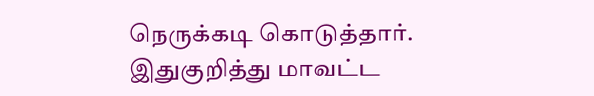நெருக்கடி கொடுத்தார்.
இதுகுறித்து மாவட்ட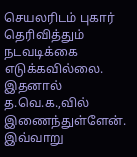செயலரிடம் புகார் தெரிவித்தும் நடவடிக்கை எடுக்கவில்லை. இதனால் த.வெ.க.,வில் இணைந்துள்ளேன். இவ்வாறு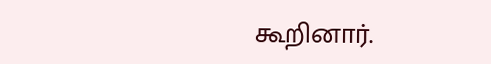கூறினார்.